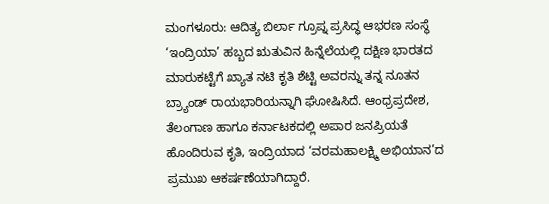ಮಂಗಳೂರು: ಆದಿತ್ಯ ಬಿರ್ಲಾ ಗ್ರೂಪ್ನ ಪ್ರಸಿದ್ಧ ಆಭರಣ ಸಂಸ್ಥೆ ‘ಇಂದ್ರಿಯಾ’ ಹಬ್ಬದ ಋತುವಿನ ಹಿನ್ನೆಲೆಯಲ್ಲಿ ದಕ್ಷಿಣ ಭಾರತದ ಮಾರುಕಟ್ಟೆಗೆ ಖ್ಯಾತ ನಟಿ ಕೃತಿ ಶೆಟ್ಟಿ ಅವರನ್ನು ತನ್ನ ನೂತನ ಬ್ರ್ಯಾಂಡ್ ರಾಯಭಾರಿಯನ್ನಾಗಿ ಘೋಷಿಸಿದೆ. ಆಂಧ್ರಪ್ರದೇಶ, ತೆಲಂಗಾಣ ಹಾಗೂ ಕರ್ನಾಟಕದಲ್ಲಿ ಅಪಾರ ಜನಪ್ರಿಯತೆ ಹೊಂದಿರುವ ಕೃತಿ, ಇಂದ್ರಿಯಾದ ‘ವರಮಹಾಲಕ್ಷ್ಮಿ ಅಭಿಯಾನ’ದ ಪ್ರಮುಖ ಆಕರ್ಷಣೆಯಾಗಿದ್ದಾರೆ.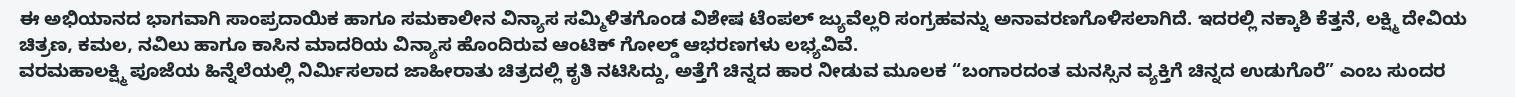ಈ ಅಭಿಯಾನದ ಭಾಗವಾಗಿ ಸಾಂಪ್ರದಾಯಿಕ ಹಾಗೂ ಸಮಕಾಲೀನ ವಿನ್ಯಾಸ ಸಮ್ಮಿಳಿತಗೊಂಡ ವಿಶೇಷ ಟೆಂಪಲ್ ಜ್ಯುವೆಲ್ಲರಿ ಸಂಗ್ರಹವನ್ನು ಅನಾವರಣಗೊಳಿಸಲಾಗಿದೆ. ಇದರಲ್ಲಿ ನಕ್ಕಾಶಿ ಕೆತ್ತನೆ, ಲಕ್ಷ್ಮಿ ದೇವಿಯ ಚಿತ್ರಣ, ಕಮಲ, ನವಿಲು ಹಾಗೂ ಕಾಸಿನ ಮಾದರಿಯ ವಿನ್ಯಾಸ ಹೊಂದಿರುವ ಆಂಟಿಕ್ ಗೋಲ್ಡ್ ಆಭರಣಗಳು ಲಭ್ಯವಿವೆ.
ವರಮಹಾಲಕ್ಷ್ಮಿ ಪೂಜೆಯ ಹಿನ್ನೆಲೆಯಲ್ಲಿ ನಿರ್ಮಿಸಲಾದ ಜಾಹೀರಾತು ಚಿತ್ರದಲ್ಲಿ ಕೃತಿ ನಟಿಸಿದ್ದು, ಅತ್ತೆಗೆ ಚಿನ್ನದ ಹಾರ ನೀಡುವ ಮೂಲಕ “ಬಂಗಾರದಂತ ಮನಸ್ಸಿನ ವ್ಯಕ್ತಿಗೆ ಚಿನ್ನದ ಉಡುಗೊರೆ” ಎಂಬ ಸುಂದರ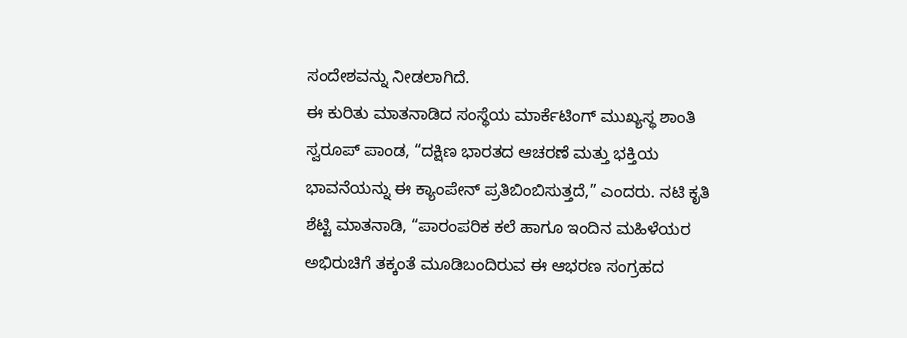ಸಂದೇಶವನ್ನು ನೀಡಲಾಗಿದೆ.
ಈ ಕುರಿತು ಮಾತನಾಡಿದ ಸಂಸ್ಥೆಯ ಮಾರ್ಕೆಟಿಂಗ್ ಮುಖ್ಯಸ್ಥ ಶಾಂತಿ ಸ್ವರೂಪ್ ಪಾಂಡ, “ದಕ್ಷಿಣ ಭಾರತದ ಆಚರಣೆ ಮತ್ತು ಭಕ್ತಿಯ ಭಾವನೆಯನ್ನು ಈ ಕ್ಯಾಂಪೇನ್ ಪ್ರತಿಬಿಂಬಿಸುತ್ತದೆ,” ಎಂದರು. ನಟಿ ಕೃತಿ ಶೆಟ್ಟಿ ಮಾತನಾಡಿ, “ಪಾರಂಪರಿಕ ಕಲೆ ಹಾಗೂ ಇಂದಿನ ಮಹಿಳೆಯರ ಅಭಿರುಚಿಗೆ ತಕ್ಕಂತೆ ಮೂಡಿಬಂದಿರುವ ಈ ಆಭರಣ ಸಂಗ್ರಹದ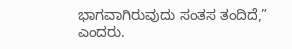ಭಾಗವಾಗಿರುವುದು ಸಂತಸ ತಂದಿದೆ,” ಎಂದರು.